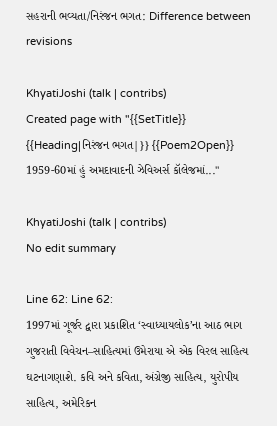સહરાની ભવ્યતા/નિરંજન ભગત: Difference between revisions

KhyatiJoshi (talk | contribs)
Created page with "{{SetTitle}} {{Heading|નિરંજન ભગત|}} {{Poem2Open}} 1959-60માં હું અમદાવાદની ઝેવિઅર્સ કૉલેજમાં..."

KhyatiJoshi (talk | contribs)
No edit summary

Line 62: Line 62:
1997માં ગૂર્જર દ્વારા પ્રકાશિત ‘સ્વાધ્યાયલોક’ના આઠ ભાગ ગુજરાતી વિવેચન–સાહિત્યમાં ઉમેરાયા એ એક વિરલ સાહિત્ય ઘટનાગણાશે. કવિ અને કવિતા, અંગ્રેજી સાહિત્ય, યુરોપીય સાહિત્ય, અમેરિકન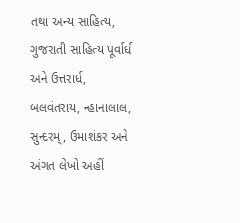તથા અન્ય સાહિત્ય, ગુજરાતી સાહિત્ય પૂર્વાર્ધ અને ઉત્તરાર્ધ, બલવંતરાય, ન્હાનાલાલ, સુન્દરમ્, ઉમાશંકર અને અંગત લેખો અહીં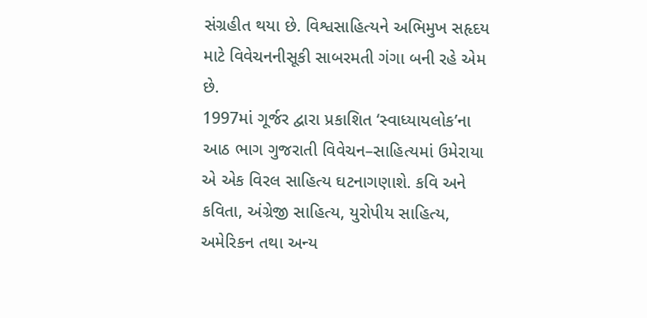સંગ્રહીત થયા છે. વિશ્વસાહિત્યને અભિમુખ સહૃદય માટે વિવેચનનીસૂકી સાબરમતી ગંગા બની રહે એમ છે.
1997માં ગૂર્જર દ્વારા પ્રકાશિત ‘સ્વાધ્યાયલોક’ના આઠ ભાગ ગુજરાતી વિવેચન–સાહિત્યમાં ઉમેરાયા એ એક વિરલ સાહિત્ય ઘટનાગણાશે. કવિ અને કવિતા, અંગ્રેજી સાહિત્ય, યુરોપીય સાહિત્ય, અમેરિકન તથા અન્ય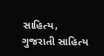સાહિત્ય, ગુજરાતી સાહિત્ય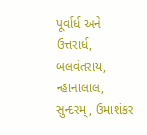પૂર્વાર્ધ અને ઉત્તરાર્ધ, બલવંતરાય, ન્હાનાલાલ, સુન્દરમ્, ઉમાશંકર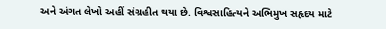અને અંગત લેખો અહીં સંગ્રહીત થયા છે. વિશ્વસાહિત્યને અભિમુખ સહૃદય માટે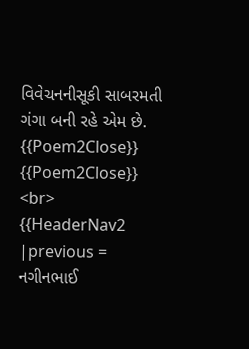વિવેચનનીસૂકી સાબરમતી ગંગા બની રહે એમ છે.
{{Poem2Close}}
{{Poem2Close}}
<br>
{{HeaderNav2
|previous = નગીનભાઈ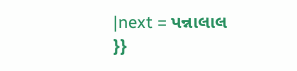|next = પન્નાલાલ
}}